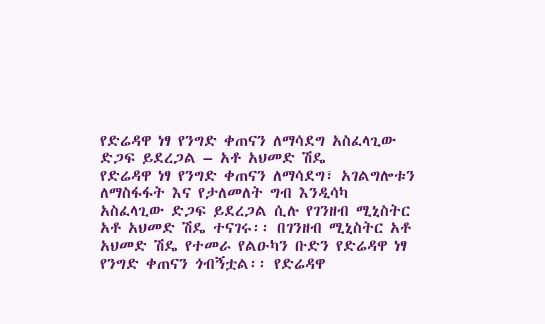የድሬዳዋ ነፃ የንግድ ቀጠናን ለማሳደግ አስፈላጊው ድጋፍ ይደረጋል – አቶ አህመድ ሽዴ
የድሬዳዋ ነፃ የንግድ ቀጠናን ለማሳደግ፣ አገልግሎቱን ለማስፋፋት እና የታለመለት ግብ እንዲሳካ አስፈላጊው ድጋፍ ይደረጋል ሲሉ የገንዘብ ሚኒስትር አቶ አህመድ ሽዴ ተናገሩ፡፡ በገንዘብ ሚኒስትር አቶ አህመድ ሽዴ የተመራ የልዑካን ቡድን የድሬዳዋ ነፃ የንግድ ቀጠናን ጎብኝቷል፡፡ የድሬዳዋ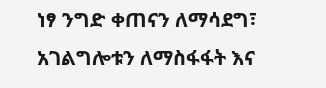ነፃ ንግድ ቀጠናን ለማሳደግ፣ አገልግሎቱን ለማስፋፋት እና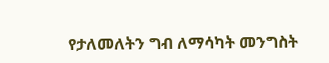የታለመለትን ግብ ለማሳካት መንግስት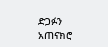ድጋፉን አጠናክሮ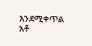እንደሚቀጥል አቶ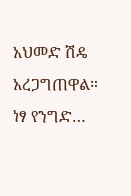አህመድ ሽዴ አረጋግጠዋል። ነፃ የንግድ…